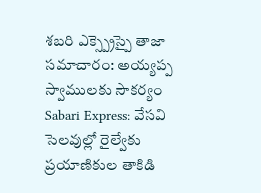శబరి ఎక్స్ప్రెస్పై తాజా సమాచారం: అయ్యప్ప స్వాములకు సౌకర్యం
Sabari Express: వేసవి సెలవుల్లో రైల్వేకు ప్రయాణికుల తాకిడి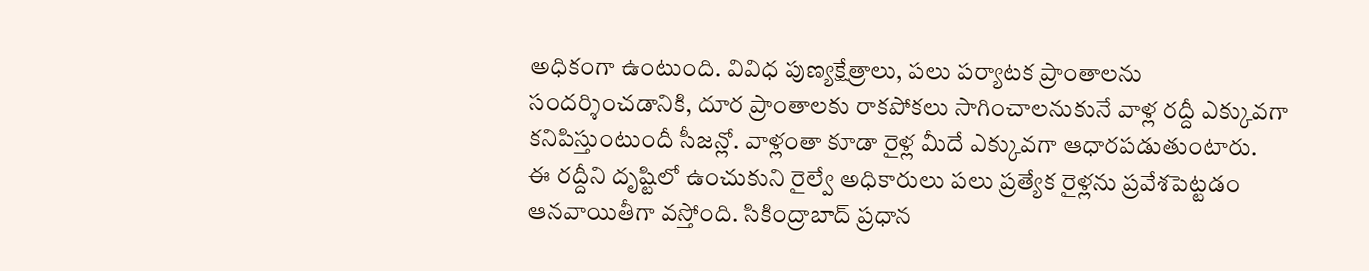అధికంగా ఉంటుంది. వివిధ పుణ్యక్షేత్రాలు, పలు పర్యాటక ప్రాంతాలను సందర్శించడానికి, దూర ప్రాంతాలకు రాకపోకలు సాగించాలనుకునే వాళ్ల రద్దీ ఎక్కువగా కనిపిస్తుంటుందీ సీజన్లో. వాళ్లంతా కూడా రైళ్ల మీదే ఎక్కువగా ఆధారపడుతుంటారు.
ఈ రద్దీని దృష్టిలో ఉంచుకుని రైల్వే అధికారులు పలు ప్రత్యేక రైళ్లను ప్రవేశపెట్టడం ఆనవాయితీగా వస్తోంది. సికింద్రాబాద్ ప్రధాన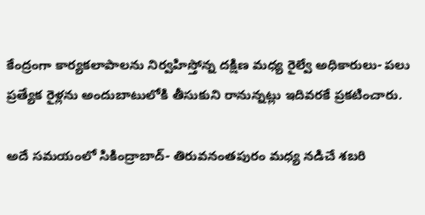కేంద్రంగా కార్యకలాపాలను నిర్వహిస్తోన్న దక్షిణ మధ్య రైల్వే అధికారులు- పలు ప్రత్యేక రైళ్లను అందుబాటులోకి తీసుకుని రానున్నట్లు ఇదివరకే ప్రకటించారు.

అదే సమయంలో సికింద్రాబాద్- తిరువనంతపురం మధ్య నడిచే శబరి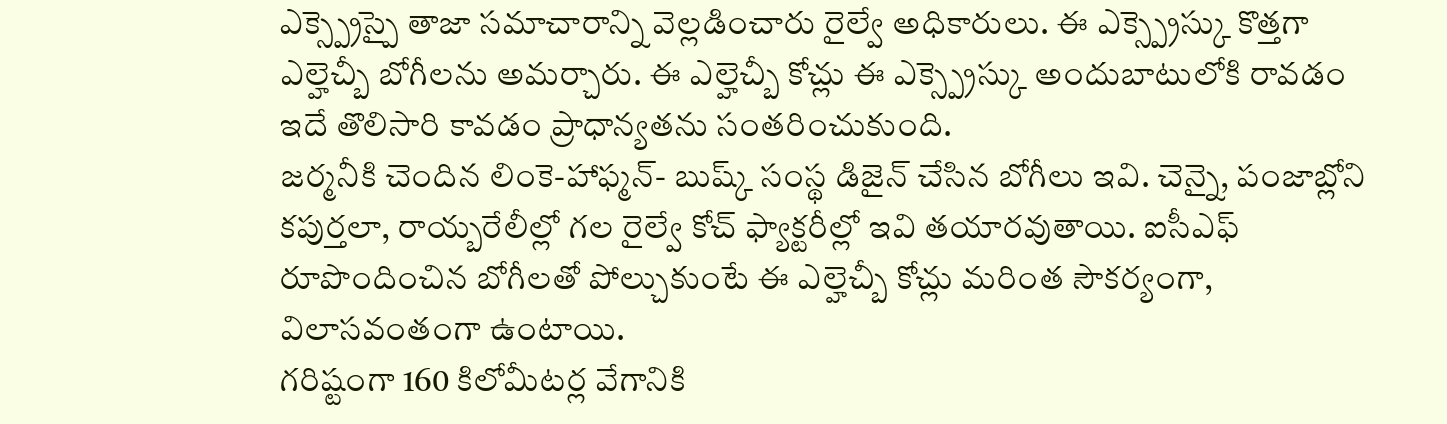ఎక్స్ప్రెస్పై తాజా సమాచారాన్ని వెల్లడించారు రైల్వే అధికారులు. ఈ ఎక్స్ప్రెస్కు కొత్తగా ఎల్హెచ్బీ బోగీలను అమర్చారు. ఈ ఎల్హెచ్బీ కోచ్లు ఈ ఎక్స్ప్రెస్కు అందుబాటులోకి రావడం ఇదే తొలిసారి కావడం ప్రాధాన్యతను సంతరించుకుంది.
జర్మనీకి చెందిన లింకె-హాఫ్మన్- బుష్క్ సంస్థ డిజైన్ చేసిన బోగీలు ఇవి. చెన్నై, పంజాబ్లోని కపుర్తలా, రాయ్బరేలీల్లో గల రైల్వే కోచ్ ఫ్యాక్టరీల్లో ఇవి తయారవుతాయి. ఐసీఎఫ్ రూపొందించిన బోగీలతో పోల్చుకుంటే ఈ ఎల్హెచ్బీ కోచ్లు మరింత సౌకర్యంగా, విలాసవంతంగా ఉంటాయి.
గరిష్టంగా 160 కిలోమీటర్ల వేగానికి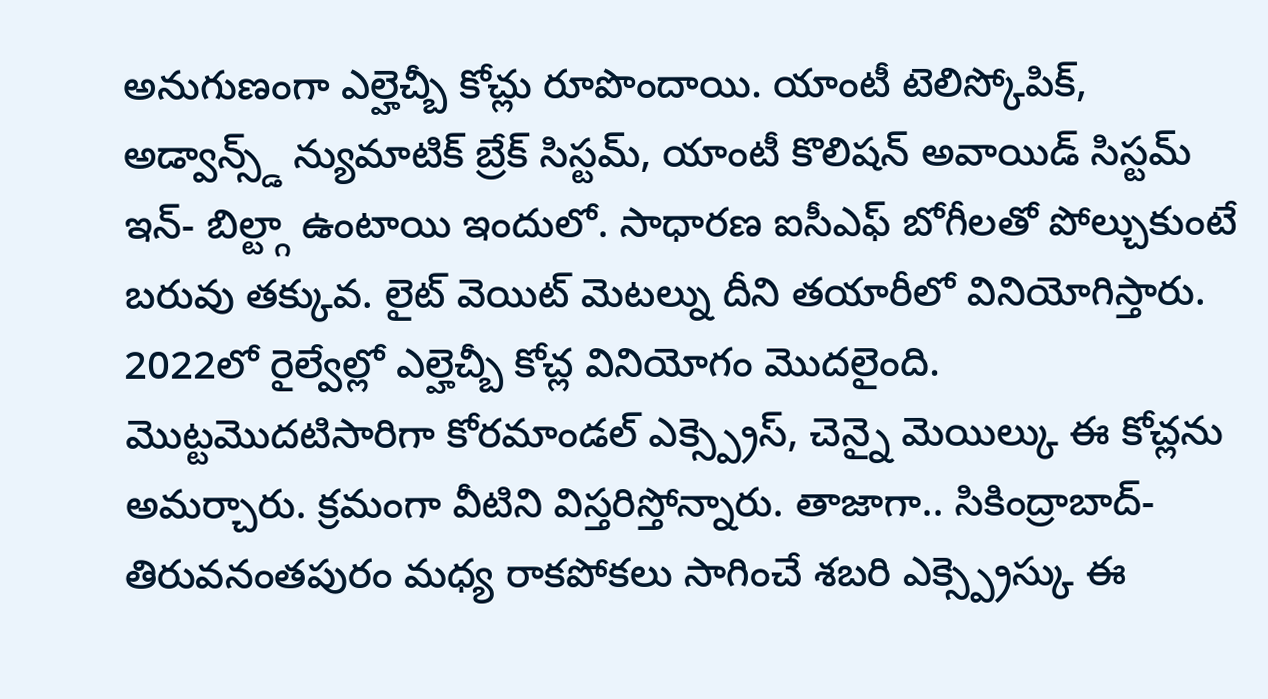అనుగుణంగా ఎల్హెచ్బీ కోచ్లు రూపొందాయి. యాంటీ టెలిస్కోపిక్, అడ్వాన్స్డ్ న్యుమాటిక్ బ్రేక్ సిస్టమ్, యాంటీ కొలిషన్ అవాయిడ్ సిస్టమ్ ఇన్- బిల్ట్గా ఉంటాయి ఇందులో. సాధారణ ఐసీఎఫ్ బోగీలతో పోల్చుకుంటే బరువు తక్కువ. లైట్ వెయిట్ మెటల్ను దీని తయారీలో వినియోగిస్తారు.
2022లో రైల్వేల్లో ఎల్హెచ్బీ కోచ్ల వినియోగం మొదలైంది. మొట్టమొదటిసారిగా కోరమాండల్ ఎక్స్ప్రెస్, చెన్నై మెయిల్కు ఈ కోచ్లను అమర్చారు. క్రమంగా వీటిని విస్తరిస్తోన్నారు. తాజాగా.. సికింద్రాబాద్- తిరువనంతపురం మధ్య రాకపోకలు సాగించే శబరి ఎక్స్ప్రెస్కు ఈ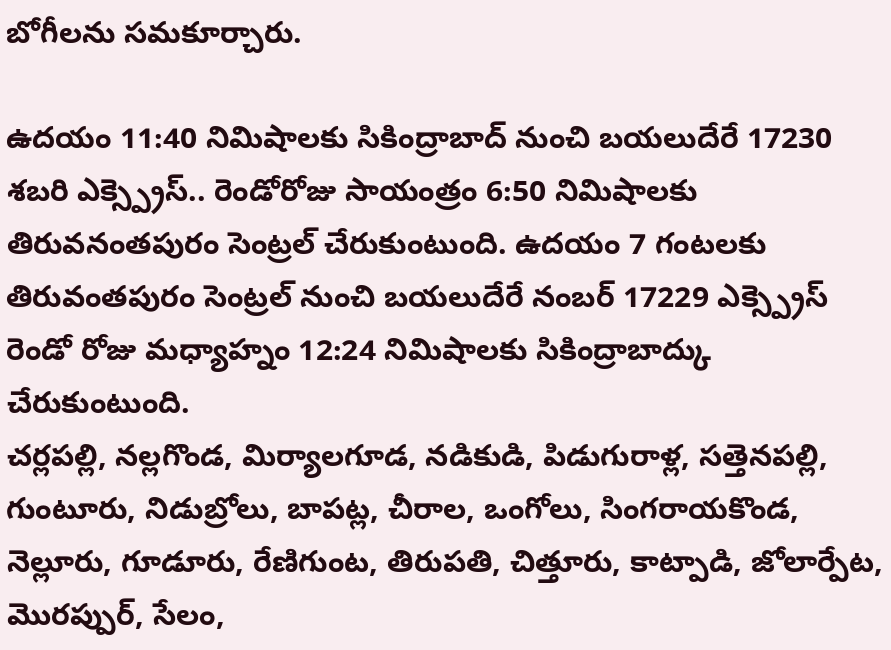బోగీలను సమకూర్చారు.

ఉదయం 11:40 నిమిషాలకు సికింద్రాబాద్ నుంచి బయలుదేరే 17230 శబరి ఎక్స్ప్రెస్.. రెండోరోజు సాయంత్రం 6:50 నిమిషాలకు తిరువనంతపురం సెంట్రల్ చేరుకుంటుంది. ఉదయం 7 గంటలకు తిరువంతపురం సెంట్రల్ నుంచి బయలుదేరే నంబర్ 17229 ఎక్స్ప్రెస్ రెండో రోజు మధ్యాహ్నం 12:24 నిమిషాలకు సికింద్రాబాద్కు చేరుకుంటుంది.
చర్లపల్లి, నల్లగొండ, మిర్యాలగూడ, నడికుడి, పిడుగురాళ్ల, సత్తెనపల్లి, గుంటూరు, నిడుబ్రోలు, బాపట్ల, చీరాల, ఒంగోలు, సింగరాయకొండ, నెల్లూరు, గూడూరు, రేణిగుంట, తిరుపతి, చిత్తూరు, కాట్పాడి, జోలార్పేట, మొరప్పుర్, సేలం,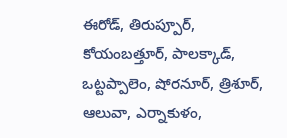ఈరోడ్, తిరుప్పూర్, కోయంబత్తూర్, పాలక్కాడ్, ఒట్టప్పాలెం, షోరనూర్, త్రిశూర్, ఆలువా, ఎర్నాకుళం,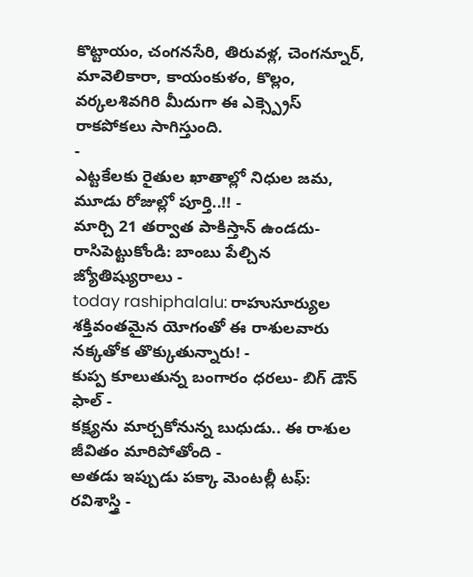కొట్టాయం, చంగనసేరి, తిరువళ్ల, చెంగన్నూర్, మావెలికారా, కాయంకుళం, కొల్లం, వర్కలశివగిరి మీదుగా ఈ ఎక్స్ప్రెస్ రాకపోకలు సాగిస్తుంది.
-
ఎట్టకేలకు రైతుల ఖాతాల్లో నిధుల జమ, మూడు రోజుల్లో పూర్తి..!! -
మార్చి 21 తర్వాత పాకిస్తాన్ ఉండదు- రాసిపెట్టుకోండి: బాంబు పేల్చిన జ్యోతిష్యురాలు -
today rashiphalalu: రాహుసూర్యుల శక్తివంతమైన యోగంతో ఈ రాశులవారు నక్కతోక తొక్కుతున్నారు! -
కుప్ప కూలుతున్న బంగారం ధరలు- బిగ్ డౌన్ ఫాల్ -
కక్ష్యను మార్చకోనున్న బుధుడు.. ఈ రాశుల జీవితం మారిపోతోంది -
అతడు ఇప్పుడు పక్కా మెంటల్లీ టఫ్: రవిశాస్త్రి -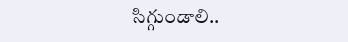సిగ్గుండాలి..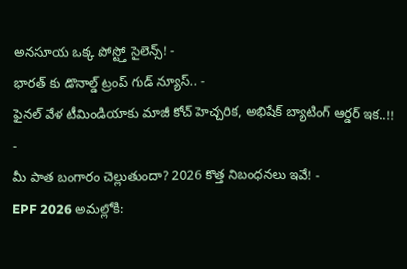అనసూయ ఒక్క పోస్ట్తో సైలెన్స్! -
భారత్ కు డొనాల్డ్ ట్రంప్ గుడ్ న్యూస్.. -
ఫైనల్ వేళ టీమిండియాకు మాజీ కోచ్ హెచ్చరిక, అభిషేక్ బ్యాటింగ్ ఆర్డర్ ఇక..!! -
మీ పాత బంగారం చెల్లుతుందా? 2026 కొత్త నిబంధనలు ఇవే! -
EPF 2026 అమల్లోకి: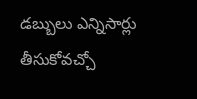డబ్బులు ఎన్నిసార్లు తీసుకోవచ్చో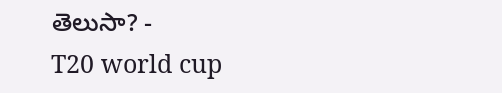తెలుసా? -
T20 world cup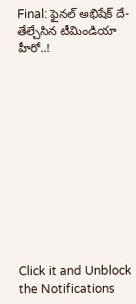Final: ఫైనల్ అభిషేక్ దే-తేల్చేసిన టీమిండియా హీరో..!












Click it and Unblock the Notifications